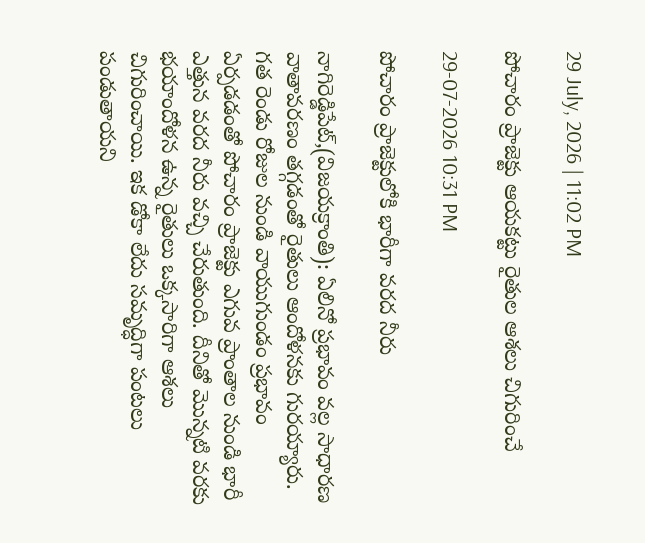29 July, 2026 | 11:02 PM

పోచారం ప్రాజెక్టు ఆయకట్టు రైతుల ఆశలు చిగురించే

29-07-2026 10:31 PM

పోచారం ప్రాజెక్టులోకి భారీగా వరద నీరు

నాగిరెడ్డిపేట్,(విజయక్రాంతి): ఏలినో ప్రభావం వల్ల సాధారణ వాతావరణం తగ్గడంతో రైతులు ఆందోళనకు గురయ్యారు. గత రెండు రోజుల నుండి వాయుగుండం ప్రభావం ఏర్పడడంతో పోచారం ప్రాజెక్టు ఎగువ ప్రాంతాల నుండి భారీ ఎత్తున వరద నీరు వచ్చి చేరుతుంది. దీనితో మొన్నటి వరకు భయాందోళన ఉన్న రైతులు ఒక్కసారిగా ఆశలు చిగురించాయి. ఇక డోకా లేదు సమృద్ధిగా పంటలు పండుతాయని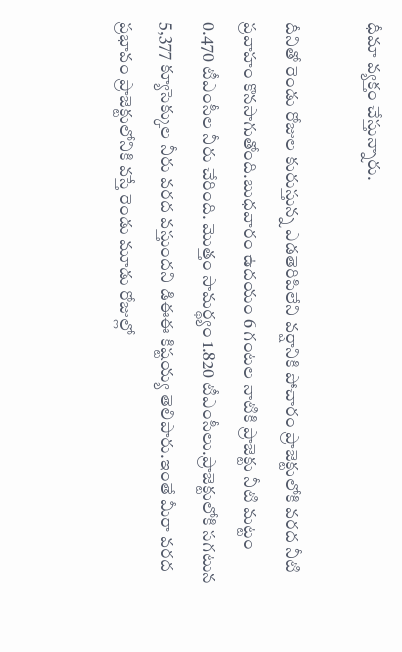ధీమా వ్యక్తం చేస్తున్నారు.

దీనితో రెండు రోజుల కురుస్తున్న ఎడతెరిపిలేని వర్షానికి పోచారం ప్రాజెక్టులోకి వరద నీటి ప్రవాహం కొనసాగుతోంది.బుధవారం ఉదయం 6 గంటల నాటికి ప్రాజెక్టు నీటి మట్టం 0.470 టీఎంసీల నీరు చేరింది. మొత్తం సామర్థ్యం 1.820 టీఎంసీలు.ప్రాజెక్టులోకి సగటున 5,377 క్యూసెక్కుల నీరు వరద వస్తుందని డిఈఈ కిష్టయ్య తెలిపారు.ఇంతే మీరా వరద ప్రభావం ప్రాజెక్టులోనికి వస్తే రెండు మూడు రోజుల్లో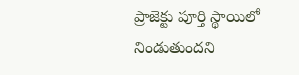ప్రాజెక్టు పూర్తి స్థాయిలో నిండుతుందని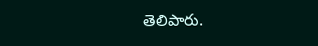తెలిపారు.